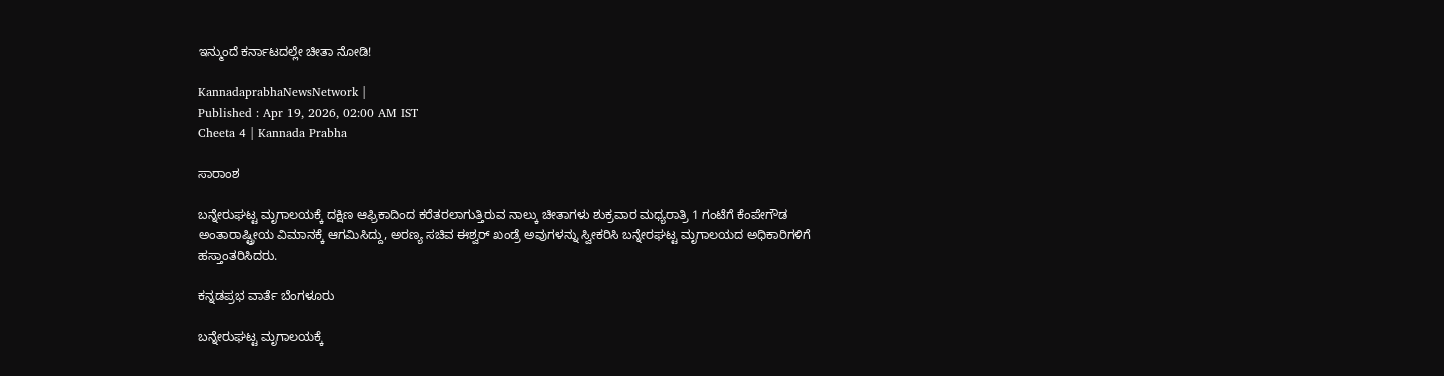ಇನ್ಮುಂದೆ ಕರ್ನಾಟದಲ್ಲೇ ಚೀತಾ ನೋಡಿ!

KannadaprabhaNewsNetwork |
Published : Apr 19, 2026, 02:00 AM IST
Cheeta 4 | Kannada Prabha

ಸಾರಾಂಶ

ಬನ್ನೇರುಘಟ್ಟ ಮೃಗಾಲಯಕ್ಕೆ ದಕ್ಷಿಣ ಆಫ್ರಿಕಾದಿಂದ ಕರೆತರಲಾಗುತ್ತಿರುವ ನಾಲ್ಕು ಚೀತಾಗಳು ಶುಕ್ರವಾರ ಮಧ್ಯರಾತ್ರಿ 1 ಗಂಟೆಗೆ ಕೆಂಪೇಗೌಡ ಅಂತಾರಾಷ್ಟ್ರೀಯ ವಿಮಾನಕ್ಕೆ ಆಗಮಿಸಿದ್ದು, ಅರಣ್ಯ ಸಚಿವ ಈಶ್ವರ್‌ ಖಂಡ್ರೆ ಅವುಗಳನ್ನು ಸ್ವೀಕರಿಸಿ ಬನ್ನೇರಘಟ್ಟ ಮೃಗಾಲಯದ ಅಧಿಕಾರಿಗಳಿಗೆ ಹಸ್ತಾಂತರಿಸಿದರು.

ಕನ್ನಡಪ್ರಭ ವಾರ್ತೆ ಬೆಂಗಳೂರು

ಬನ್ನೇರುಘಟ್ಟ ಮೃಗಾಲಯಕ್ಕೆ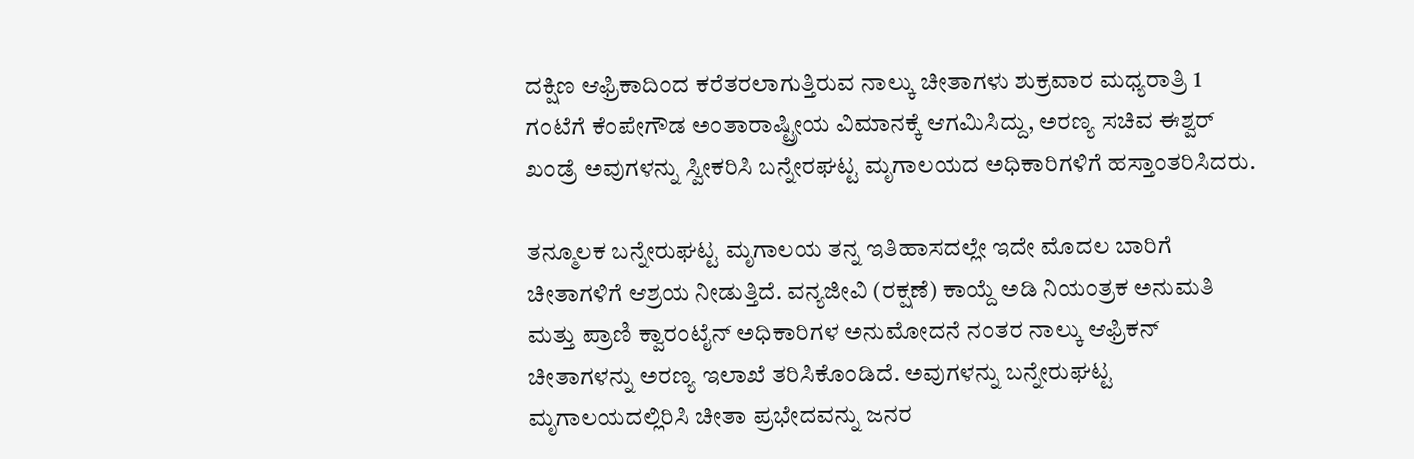ದಕ್ಷಿಣ ಆಫ್ರಿಕಾದಿಂದ ಕರೆತರಲಾಗುತ್ತಿರುವ ನಾಲ್ಕು ಚೀತಾಗಳು ಶುಕ್ರವಾರ ಮಧ್ಯರಾತ್ರಿ 1 ಗಂಟೆಗೆ ಕೆಂಪೇಗೌಡ ಅಂತಾರಾಷ್ಟ್ರೀಯ ವಿಮಾನಕ್ಕೆ ಆಗಮಿಸಿದ್ದು, ಅರಣ್ಯ ಸಚಿವ ಈಶ್ವರ್‌ ಖಂಡ್ರೆ ಅವುಗಳನ್ನು ಸ್ವೀಕರಿಸಿ ಬನ್ನೇರಘಟ್ಟ ಮೃಗಾಲಯದ ಅಧಿಕಾರಿಗಳಿಗೆ ಹಸ್ತಾಂತರಿಸಿದರು.

ತನ್ಮೂಲಕ ಬನ್ನೇರುಘಟ್ಟ ಮೃಗಾಲಯ ತನ್ನ ಇತಿಹಾಸದಲ್ಲೇ ಇದೇ ಮೊದಲ ಬಾರಿಗೆ ಚೀತಾಗಳಿಗೆ ಆಶ್ರಯ ನೀಡುತ್ತಿದೆ. ವನ್ಯಜೀವಿ (ರಕ್ಷಣೆ) ಕಾಯ್ದೆ ಅಡಿ ನಿಯಂತ್ರಕ ಅನುಮತಿ ಮತ್ತು ಪ್ರಾಣಿ ಕ್ವಾರಂಟೈನ್‌ ಅಧಿಕಾರಿಗಳ ಅನುಮೋದನೆ ನಂತರ ನಾಲ್ಕು ಆಫ್ರಿಕನ್‌ ಚೀತಾಗಳನ್ನು ಅರಣ್ಯ ಇಲಾಖೆ ತರಿಸಿಕೊಂಡಿದೆ. ಅವುಗಳನ್ನು ಬನ್ನೇರುಘಟ್ಟ ಮೃಗಾಲಯದಲ್ಲಿರಿಸಿ ಚೀತಾ ಪ್ರಭೇದವನ್ನು ಜನರ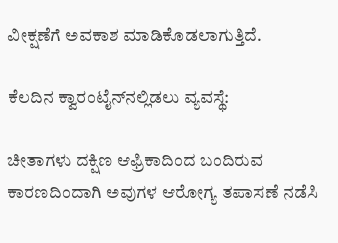ವೀಕ್ಷಣೆಗೆ ಅವಕಾಶ ಮಾಡಿಕೊಡಲಾಗುತ್ತಿದೆ.

ಕೆಲದಿನ ಕ್ವಾರಂಟೈನ್‌ನಲ್ಲಿಡಲು ವ್ಯವಸ್ಥೆ:

ಚೀತಾಗಳು ದಕ್ಷಿಣ ಆಫ್ರಿಕಾದಿಂದ ಬಂದಿರುವ ಕಾರಣದಿಂದಾಗಿ ಅವುಗಳ ಆರೋಗ್ಯ ತಪಾಸಣೆ ನಡೆಸಿ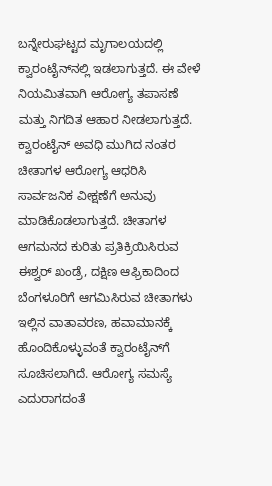ಬನ್ನೇರುಘಟ್ಟದ ಮೃಗಾಲಯದಲ್ಲಿ ಕ್ವಾರಂಟೈನ್‌ನಲ್ಲಿ ಇಡಲಾಗುತ್ತದೆ. ಈ ವೇಳೆ ನಿಯಮಿತವಾಗಿ ಆರೋಗ್ಯ ತಪಾಸಣೆ ಮತ್ತು ನಿಗದಿತ ಆಹಾರ ನೀಡಲಾಗುತ್ತದೆ. ಕ್ವಾರಂಟೈನ್‌ ಅವಧಿ ಮುಗಿದ ನಂತರ ಚೀತಾಗಳ ಆರೋಗ್ಯ ಆಧರಿಸಿ ಸಾರ್ವಜನಿಕ ವೀಕ್ಷಣೆಗೆ ಅನುವು ಮಾಡಿಕೊಡಲಾಗುತ್ತದೆ. ಚೀತಾಗಳ ಆಗಮನದ ಕುರಿತು ಪ್ರತಿಕ್ರಿಯಿಸಿರುವ ಈಶ್ವರ್‌ ಖಂಡ್ರೆ, ದಕ್ಷಿಣ ಆಫ್ರಿಕಾದಿಂದ ಬೆಂಗಳೂರಿಗೆ ಆಗಮಿಸಿರುವ ಚೀತಾಗಳು ಇಲ್ಲಿನ ವಾತಾವರಣ, ಹವಾಮಾನಕ್ಕೆ ಹೊಂದಿಕೊಳ್ಳುವಂತೆ ಕ್ವಾರಂಟೈನ್‌ಗೆ ಸೂಚಿಸಲಾಗಿದೆ. ಆರೋಗ್ಯ ಸಮಸ್ಯೆ ಎದುರಾಗದಂತೆ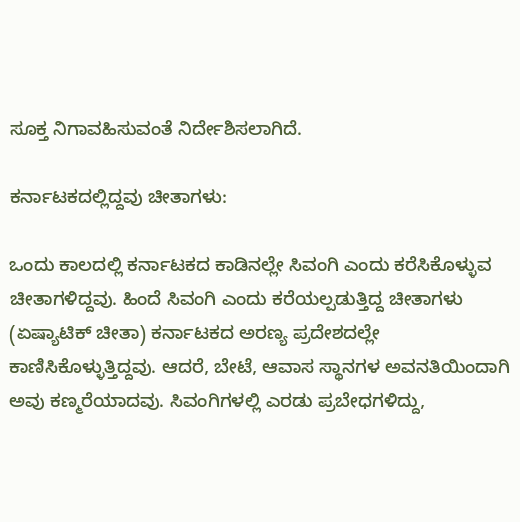ಸೂಕ್ತ ನಿಗಾವಹಿಸುವಂತೆ ನಿರ್ದೇಶಿಸಲಾಗಿದೆ.

ಕರ್ನಾಟಕದಲ್ಲಿದ್ದವು ಚೀತಾಗಳು:

ಒಂದು ಕಾಲದಲ್ಲಿ ಕರ್ನಾಟಕದ ಕಾಡಿನಲ್ಲೇ ಸಿವಂಗಿ ಎಂದು ಕರೆಸಿಕೊಳ್ಳುವ ಚೀತಾಗಳಿದ್ದವು. ಹಿಂದೆ ಸಿವಂಗಿ ಎಂದು ಕರೆಯಲ್ಪಡುತ್ತಿದ್ದ ಚೀತಾಗಳು (ಏಷ್ಯಾಟಿಕ್ ಚೀತಾ) ಕರ್ನಾಟಕದ ಅರಣ್ಯ ಪ್ರದೇಶದಲ್ಲೇ ಕಾಣಿಸಿಕೊಳ್ಳುತ್ತಿದ್ದವು. ಆದರೆ, ಬೇಟೆ, ಆವಾಸ ಸ್ಥಾನಗಳ ಅವನತಿಯಿಂದಾಗಿ ಅವು ಕಣ್ಮರೆಯಾದವು. ಸಿವಂಗಿಗಳಲ್ಲಿ ಎರಡು ಪ್ರಬೇಧಗಳಿದ್ದು,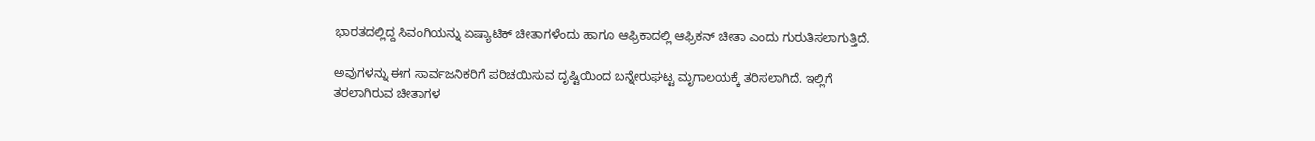ಭಾರತದಲ್ಲಿದ್ದ ಸಿವಂಗಿಯನ್ನು ಏಷ್ಯಾಟಿಕ್ ಚೀತಾಗಳೆಂದು ಹಾಗೂ ಆಫ್ರಿಕಾದಲ್ಲಿ ಆಫ್ರಿಕನ್ ಚೀತಾ ಎಂದು ಗುರುತಿಸಲಾಗುತ್ತಿದೆ.

ಅವುಗಳನ್ನು ಈಗ ಸಾರ್ವಜನಿಕರಿಗೆ ಪರಿಚಯಿಸುವ ದೃಷ್ಟಿಯಿಂದ ಬನ್ನೇರುಘಟ್ಟ ಮೃಗಾಲಯಕ್ಕೆ ತರಿಸಲಾಗಿದೆ. ಇಲ್ಲಿಗೆ ತರಲಾಗಿರುವ ಚೀತಾಗಳ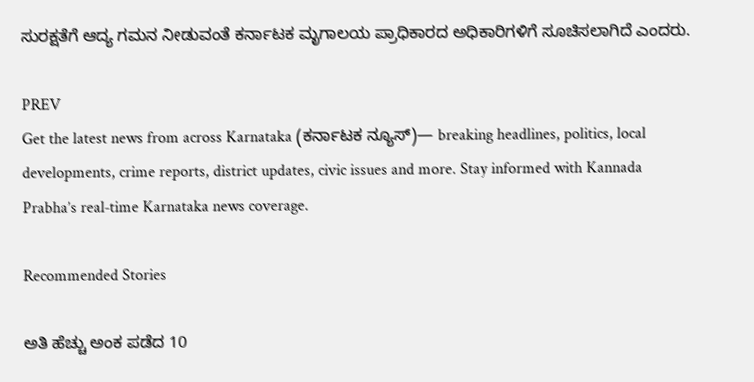ಸುರಕ್ಷತೆಗೆ ಆದ್ಯ ಗಮನ ನೀಡುವಂತೆ ಕರ್ನಾಟಕ ಮೃಗಾಲಯ ಪ್ರಾಧಿಕಾರದ ಅಧಿಕಾರಿಗಳಿಗೆ ಸೂಚಿಸಲಾಗಿದೆ ಎಂದರು.

PREV
Get the latest news from across Karnataka (ಕರ್ನಾಟಕ ನ್ಯೂಸ್)— breaking headlines, politics, local developments, crime reports, district updates, civic issues and more. Stay informed with Kannada Prabha’s real‑time Karnataka news coverage.

Recommended Stories

ಅತಿ ಹೆಚ್ಚು ಅಂಕ ಪಡೆದ 10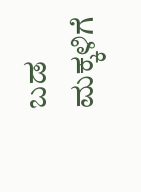ಬಡ ಮಕ್ಕಳಿಗೆ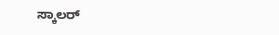ಸ್ಕಾಲರ್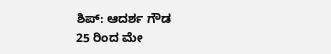ಶಿಪ್: ಆದರ್ಶ ಗೌಡ
25 ರಿಂದ ಮೇ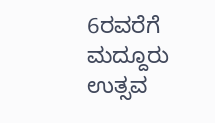6ರವರೆಗೆ ಮದ್ದೂರು ಉತ್ಸವ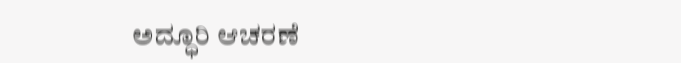ಅದ್ಧೂರಿ ಆಚರಣೆ